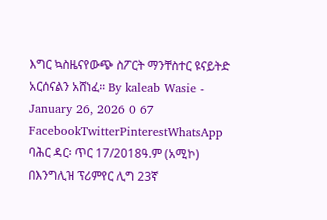እግር ኳስዜናየውጭ ስፖርት ማንቸስተር ዩናይትድ አርሰናልን አሸነፈ። By kaleab Wasie - January 26, 2026 0 67 FacebookTwitterPinterestWhatsApp ባሕር ዳር፡ ጥር 17/2018ዓ.ም (አሚኮ) በእንግሊዝ ፕሪምየር ሊግ 23ኛ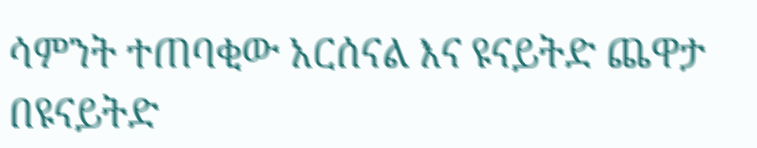ሳምንት ተጠባቂው አርሰናል እና ዩናይትድ ጨዋታ በዩናይትድ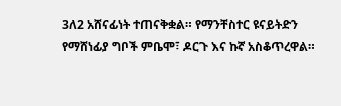3ለ2 አሸናፊነት ተጠናቅቋል። የማንቸስተር ዩናይትድን የማሸነፊያ ግቦች ምቤሞ፣ ዶርጉ እና ኩኛ አስቆጥረዋል።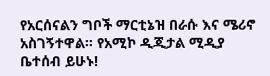የአርሰናልን ግቦች ማርቲኔዝ በራሱ እና ሜሪኖ አስገኝተዋል። የአሚኮ ዲጂታል ሚዲያ ቤተሰብ ይሁኑ!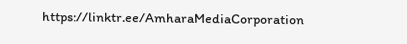https://linktr.ee/AmharaMediaCorporation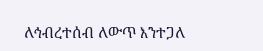ለኅብረተሰብ ለውጥ እንተጋለ